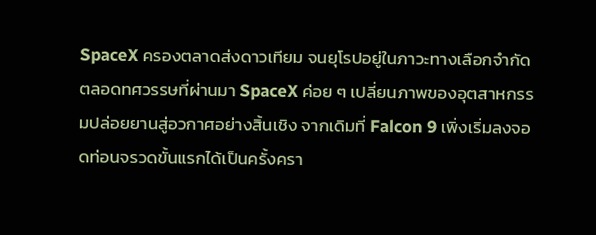SpaceX ครองตลาดส่งดาวเทียม จนยุโรปอยู่ในภาวะทางเลือกจำกัด
ตลอดทศวรรษที่ผ่านมา SpaceX ค่อย ๆ เปลี่ยนภาพของอุตสาหกรรมปล่อยยานสู่อวกาศอย่างสิ้นเชิง จากเดิมที่ Falcon 9 เพิ่งเริ่มลงจอดท่อนจรวดขั้นแรกได้เป็นครั้งครา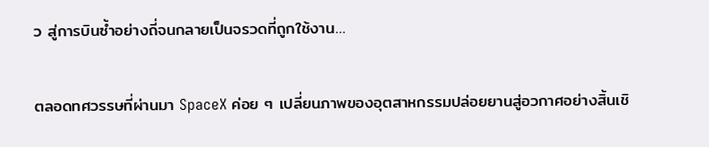ว สู่การบินซ้ำอย่างถี่จนกลายเป็นจรวดที่ถูกใช้งาน…

ตลอดทศวรรษที่ผ่านมา SpaceX ค่อย ๆ เปลี่ยนภาพของอุตสาหกรรมปล่อยยานสู่อวกาศอย่างสิ้นเชิ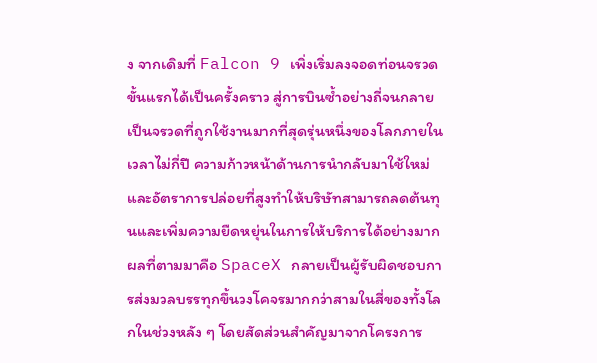ง จากเดิมที่ Falcon 9 เพิ่งเริ่มลงจอดท่อนจรวดขั้นแรกได้เป็นครั้งคราว สู่การบินซ้ำอย่างถี่จนกลายเป็นจรวดที่ถูกใช้งานมากที่สุดรุ่นหนึ่งของโลกภายในเวลาไม่กี่ปี ความก้าวหน้าด้านการนำกลับมาใช้ใหม่และอัตราการปล่อยที่สูงทำให้บริษัทสามารถลดต้นทุนและเพิ่มความยืดหยุ่นในการให้บริการได้อย่างมาก
ผลที่ตามมาคือ SpaceX กลายเป็นผู้รับผิดชอบการส่งมวลบรรทุกขึ้นวงโคจรมากกว่าสามในสี่ของทั้งโลกในช่วงหลัง ๆ โดยสัดส่วนสำคัญมาจากโครงการ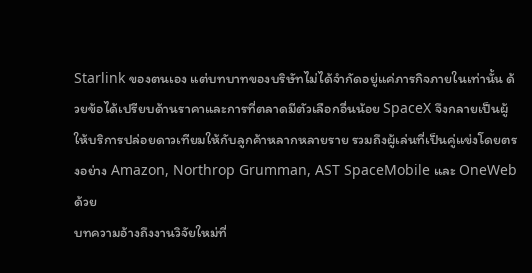Starlink ของตนเอง แต่บทบาทของบริษัทไม่ได้จำกัดอยู่แค่ภารกิจภายในเท่านั้น ด้วยข้อได้เปรียบด้านราคาและการที่ตลาดมีตัวเลือกอื่นน้อย SpaceX จึงกลายเป็นผู้ให้บริการปล่อยดาวเทียมให้กับลูกค้าหลากหลายราย รวมถึงผู้เล่นที่เป็นคู่แข่งโดยตรงอย่าง Amazon, Northrop Grumman, AST SpaceMobile และ OneWeb ด้วย
บทความอ้างถึงงานวิจัยใหม่ที่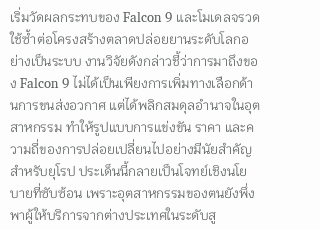เริ่มวัดผลกระทบของ Falcon 9 และโมเดลจรวดใช้ซ้ำต่อโครงสร้างตลาดปล่อยยานระดับโลกอย่างเป็นระบบ งานวิจัยดังกล่าวชี้ว่าการมาถึงของ Falcon 9 ไม่ได้เป็นเพียงการเพิ่มทางเลือกด้านการขนส่งอวกาศ แต่ได้พลิกสมดุลอำนาจในอุตสาหกรรม ทำให้รูปแบบการแข่งขัน ราคา และความถี่ของการปล่อยเปลี่ยนไปอย่างมีนัยสำคัญ
สำหรับยุโรป ประเด็นนี้กลายเป็นโจทย์เชิงนโยบายที่ซับซ้อน เพราะอุตสาหกรรมของตนยังพึ่งพาผู้ให้บริการจากต่างประเทศในระดับสู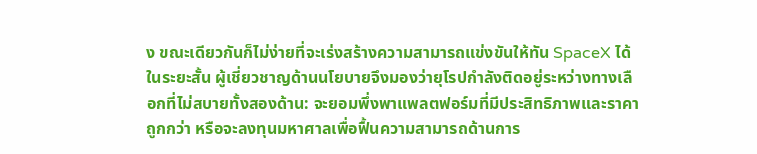ง ขณะเดียวกันก็ไม่ง่ายที่จะเร่งสร้างความสามารถแข่งขันให้ทัน SpaceX ได้ในระยะสั้น ผู้เชี่ยวชาญด้านนโยบายจึงมองว่ายุโรปกำลังติดอยู่ระหว่างทางเลือกที่ไม่สบายทั้งสองด้าน: จะยอมพึ่งพาแพลตฟอร์มที่มีประสิทธิภาพและราคาถูกกว่า หรือจะลงทุนมหาศาลเพื่อฟื้นความสามารถด้านการ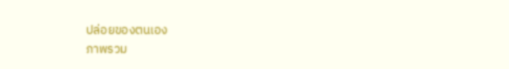ปล่อยของตนเอง
ภาพรวม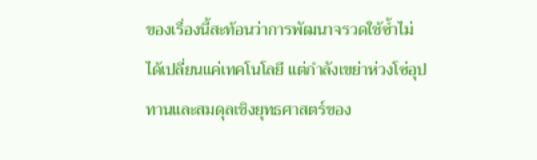ของเรื่องนี้สะท้อนว่าการพัฒนาจรวดใช้ซ้ำไม่ได้เปลี่ยนแค่เทคโนโลยี แต่กำลังเขย่าห่วงโซ่อุปทานและสมดุลเชิงยุทธศาสตร์ของ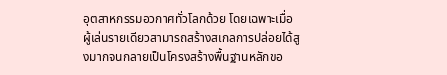อุตสาหกรรมอวกาศทั่วโลกด้วย โดยเฉพาะเมื่อผู้เล่นรายเดียวสามารถสร้างสเกลการปล่อยได้สูงมากจนกลายเป็นโครงสร้างพื้นฐานหลักขอ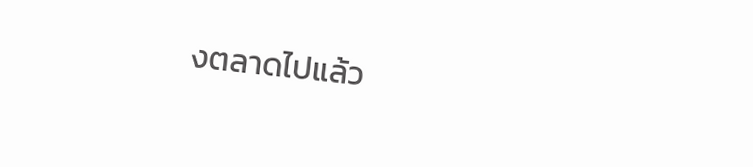งตลาดไปแล้ว